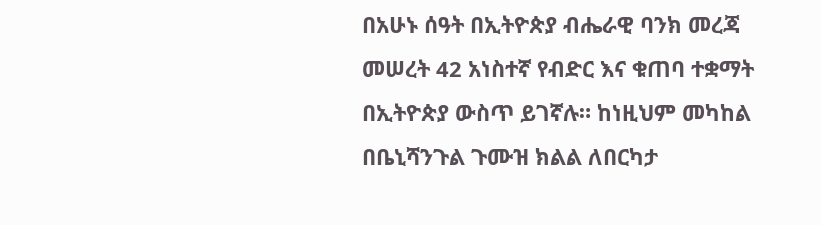በአሁኑ ሰዓት በኢትዮጵያ ብሔራዊ ባንክ መረጃ መሠረት 42 አነስተኛ የብድር እና ቁጠባ ተቋማት በኢትዮጵያ ውስጥ ይገኛሉ። ከነዚህም መካከል በቤኒሻንጉል ጉሙዝ ክልል ለበርካታ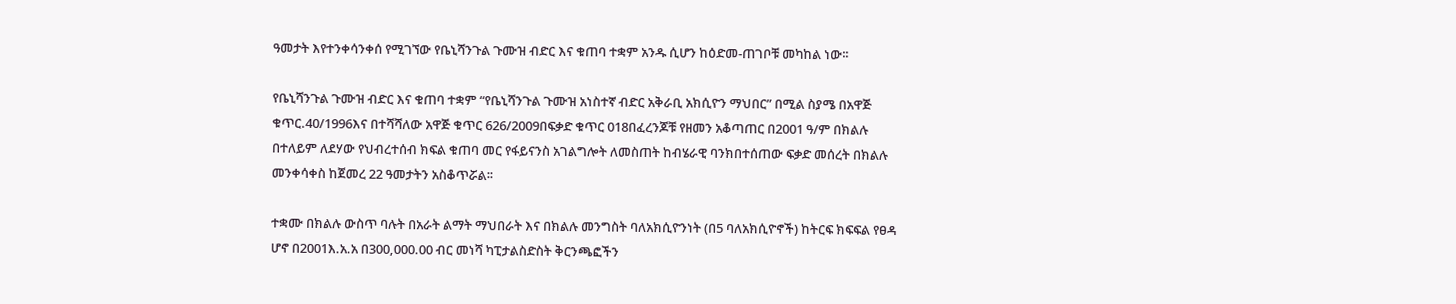ዓመታት እየተንቀሳንቀሰ የሚገኘው የቤኒሻንጉል ጉሙዝ ብድር እና ቁጠባ ተቋም አንዱ ሲሆን ከዕድመ-ጠገቦቹ መካከል ነው፡፡

የቤኒሻንጉል ጉሙዝ ብድር እና ቁጠባ ተቋም “የቤኒሻንጉል ጉሙዝ አነስተኛ ብድር አቅራቢ አክሲዮን ማህበር” በሚል ስያሜ በአዋጅ ቁጥር.40/1996እና በተሻሻለው አዋጅ ቁጥር 626/2009በፍቃድ ቁጥር 018በፈረንጆቹ የዘመን አቆጣጠር በ2001 ዓ/ም በክልሉ በተለይም ለደሃው የህብረተሰብ ክፍል ቁጠባ መር የፋይናንስ አገልግሎት ለመስጠት ከብሄራዊ ባንክበተሰጠው ፍቃድ መሰረት በክልሉ መንቀሳቀስ ከጀመረ 22 ዓመታትን አስቆጥሯል፡፡

ተቋሙ በክልሉ ውስጥ ባሉት በአራት ልማት ማህበራት እና በክልሉ መንግስት ባለአክሲዮንነት (በ5 ባለአክሲዮኖች) ከትርፍ ክፍፍል የፀዳ ሆኖ በ2001እ.አ.አ በ300,000.00 ብር መነሻ ካፒታልስድስት ቅርንጫፎችን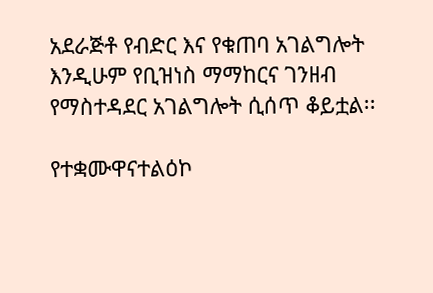አደራጅቶ የብድር እና የቁጠባ አገልግሎት እንዲሁም የቢዝነስ ማማከርና ገንዘብ የማስተዳደር አገልግሎት ሲሰጥ ቆይቷል፡፡

የተቋሙዋናተልዕኮ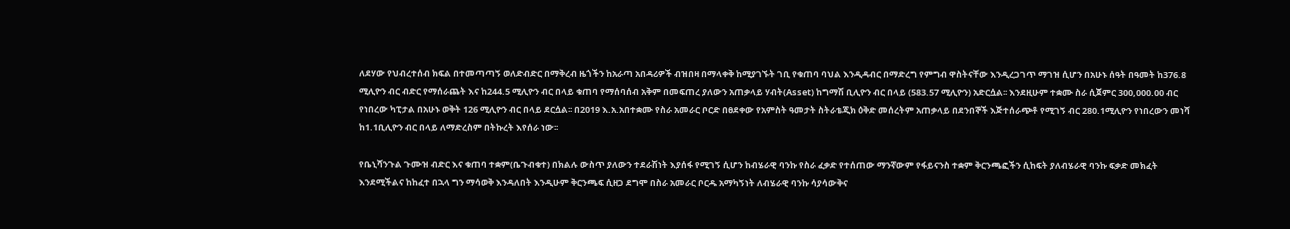ለደሃው የህብረተሰብ ክፍል በተመጣጣኝ ወለድብድር በማቅረብ ዜጎችን ከአራጣ አበዳሪዎች ብዝበዛ በማላቀቅ ከሚያገኙት ገቢ የቁጠባ ባህል እንዲዳብር በማድረግ የምግብ ዋስትናቸው እንዲረጋገጥ ማገዝ ሲሆን በአሁኑ ሰዓት በዓመት ከ376.8 ሚሊዮን ብር ብድር የማሰራጨት እና ከ244.5 ሚሊዮን ብር በላይ ቁጠባ የማሰባሰብ አቅም በመፍጠረ ያለውን አጠቃላይ ሃብት(Asset) ከግማሽ ቢሊዮን ብር በላይ (583.57 ሚሊዮን) አድርሷል፡፡ እንደዚሁም ተቋሙ ስራ ሲጀምር 300,000.00 ብር የነበረው ካፒታል በአሁኑ ወቅት 126 ሚሊዮን ብር በላይ ደርሷል፡፡ በ2019 እ.አ.አበተቋሙ የስራ አመራር ቦርድ በፀደቀው የአምስት ዓመታት ስትራቴጂክ ዕቅድ መሰረትም አጠቃላይ በደንበኞች እጅተሰራጭቶ የሚገኝ ብር 280.1ሚሊዮን የነበረውን መነሻ ከ1.1ቢሊዮን ብር በላይ ለማድረስም በትኩረት እየሰራ ነው፡፡

የቤኒሻንጉል ጉሙዝ ብድር እና ቁጠባ ተቋም(ቤጉብቁተ) በክልሉ ውስጥ ያለውን ተደራሽነት እያሰፋ የሚገኝ ሲሆን ከብሄራዊ ባንኩ የስራ ፈቃድ የተሰጠው ማንኛውም የፋይናንስ ተቋም ቅርንጫፎችን ሲከፍት ያለብሄራዊ ባንኩ ፍቃድ መክፈት እንደሚችልና ከከፈተ በኋላ ግን ማሳወቅ እንዳለበት እንዲሁም ቅርንጫፍ ሲዘጋ ደግሞ በስራ አመራር ቦርዱ አማካኝነት ለብሄራዊ ባንኩ ሳያሳውቅና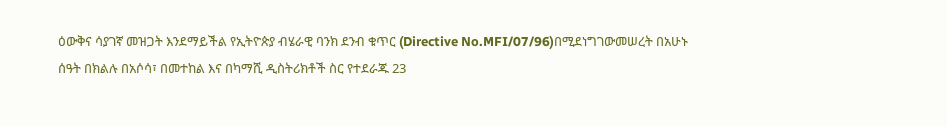ዕውቅና ሳያገኛ መዝጋት እንደማይችል የኢትዮጵያ ብሄራዊ ባንክ ደንብ ቁጥር (Directive No.MFI/07/96)በሚደነግገውመሠረት በአሁኑ ሰዓት በክልሉ በአሶሳ፣ በመተከል እና በካማሺ ዲስትሪክቶች ስር የተደራጁ 23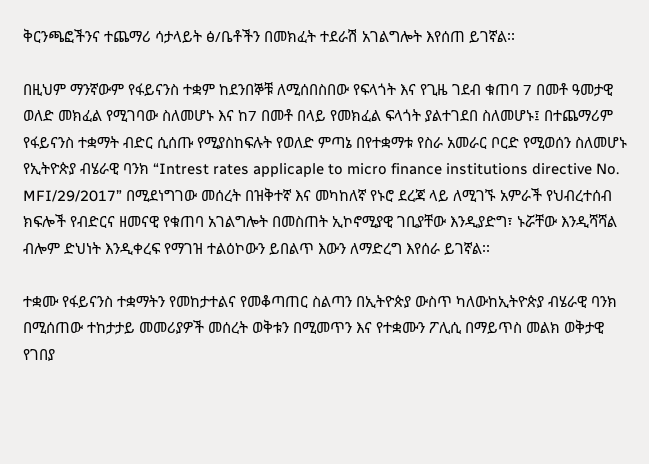ቅርንጫፎችንና ተጨማሪ ሳታላይት ፅ/ቤቶችን በመክፈት ተደራሽ አገልግሎት እየሰጠ ይገኛል፡፡

በዚህም ማንኛውም የፋይናንስ ተቋም ከደንበኞቹ ለሚሰበስበው የፍላጎት እና የጊዜ ገደብ ቁጠባ 7 በመቶ ዓመታዊ ወለድ መክፈል የሚገባው ስለመሆኑ እና ከ7 በመቶ በላይ የመክፈል ፍላጎት ያልተገደበ ስለመሆኑ፤ በተጨማሪም የፋይናንስ ተቋማት ብድር ሲሰጡ የሚያስከፍሉት የወለድ ምጣኔ በየተቋማቱ የስራ አመራር ቦርድ የሚወሰን ስለመሆኑ የኢትዮጵያ ብሄራዊ ባንክ “Intrest rates applicaple to micro finance institutions directive No. MFI/29/2017” በሚደነግገው መሰረት በዝቅተኛ እና መካከለኛ የኑሮ ደረጃ ላይ ለሚገኙ አምራች የህብረተሰብ ክፍሎች የብድርና ዘመናዊ የቁጠባ አገልግሎት በመስጠት ኢኮኖሚያዊ ገቢያቸው እንዲያድግ፣ ኑሯቸው እንዲሻሻል ብሎም ድህነት እንዲቀረፍ የማገዝ ተልዕኮውን ይበልጥ እውን ለማድረግ እየሰራ ይገኛል፡፡

ተቋሙ የፋይናንስ ተቋማትን የመከታተልና የመቆጣጠር ስልጣን በኢትዮጵያ ውስጥ ካለውከኢትዮጵያ ብሄራዊ ባንክ በሚሰጠው ተከታታይ መመሪያዎች መሰረት ወቅቱን በሚመጥን እና የተቋሙን ፖሊሲ በማይጥስ መልክ ወቅታዊ የገበያ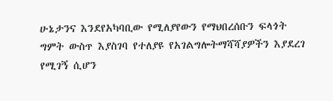ሁኔታንና እንደየአካባቢው የሚለያየውን የማህበረሰቡን ፍላጎት ግምት ውስጥ እያስገባ የተለያዩ የአገልግሎትማሻሻያዎችን እያደረገ የሚገኝ ሲሆን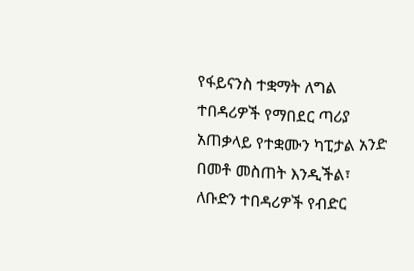የፋይናንስ ተቋማት ለግል ተበዳሪዎች የማበደር ጣሪያ አጠቃላይ የተቋሙን ካፒታል አንድ በመቶ መስጠት እንዲችል፣ ለቡድን ተበዳሪዎች የብድር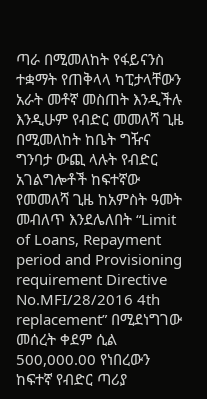ጣራ በሚመለከት የፋይናንስ ተቋማት የጠቅላላ ካፒታላቸውን አራት መቶኛ መስጠት እንዲችሉ እንዲሁም የብድር መመለሻ ጊዜ በሚመለከት ከቤት ግዥና ግንባታ ውጪ ላሉት የብድር አገልግሎቶች ከፍተኛው የመመለሻ ጊዜ ከአምስት ዓመት መብለጥ እንደሌለበት “Limit of Loans, Repayment period and Provisioning requirement Directive No.MFI/28/2016 4th replacement” በሚደነግገው መሰረት ቀደም ሲል 500,000.00 የነበረውን ከፍተኛ የብድር ጣሪያ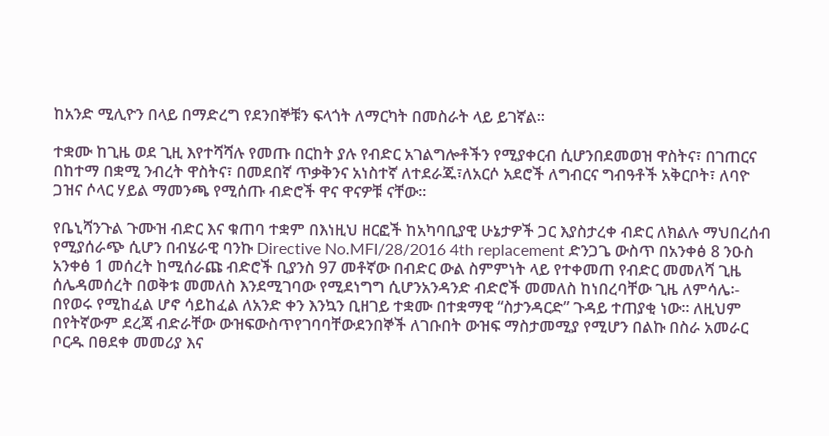ከአንድ ሚሊዮን በላይ በማድረግ የደንበኞቹን ፍላጎት ለማርካት በመስራት ላይ ይገኛል፡፡

ተቋሙ ከጊዜ ወደ ጊዚ እየተሻሻሉ የመጡ በርከት ያሉ የብድር አገልግሎቶችን የሚያቀርብ ሲሆንበደመወዝ ዋስትና፣ በገጠርና በከተማ በቋሚ ንብረት ዋስትና፣ በመደበኛ ጥቃቅንና አነስተኛ ለተደራጁ፣ለአርሶ አደሮች ለግብርና ግብዓቶች አቅርቦት፣ ለባዮ ጋዝና ሶላር ሃይል ማመንጫ የሚሰጡ ብድሮች ዋና ዋናዎቹ ናቸው፡፡

የቤኒሻንጉል ጉሙዝ ብድር እና ቁጠባ ተቋም በእነዚህ ዘርፎች ከአካባቢያዊ ሁኔታዎች ጋር እያስታረቀ ብድር ለክልሉ ማህበረሰብ የሚያሰራጭ ሲሆን በብሄራዊ ባንኩ Directive No.MFI/28/2016 4th replacement ድንጋጌ ውስጥ በአንቀፅ 8 ንዑስ አንቀፅ 1 መሰረት ከሚሰራጩ ብድሮች ቢያንስ 97 መቶኛው በብድር ውል ስምምነት ላይ የተቀመጠ የብድር መመለሻ ጊዜ ሰሌዳመሰረት በወቅቱ መመለስ እንደሚገባው የሚደነግግ ሲሆንአንዳንድ ብድሮች መመለስ ከነበረባቸው ጊዜ ለምሳሌ፡- በየወሩ የሚከፈል ሆኖ ሳይከፈል ለአንድ ቀን እንኳን ቢዘገይ ተቋሙ በተቋማዊ “ስታንዳርድ” ጉዳይ ተጠያቂ ነው፡፡ ለዚህም በየትኛውም ደረጃ ብድራቸው ውዝፍውስጥየገባባቸውደንበኞች ለገቡበት ውዝፍ ማስታመሚያ የሚሆን በልኩ በስራ አመራር ቦርዱ በፀደቀ መመሪያ እና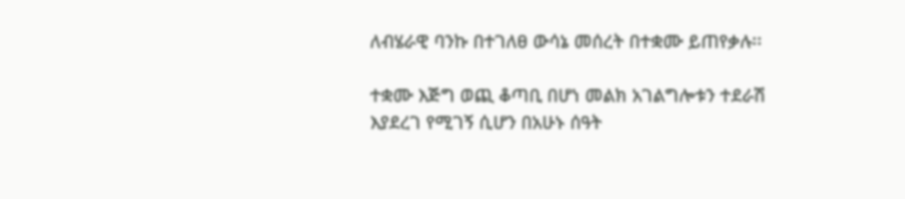ለብሄራዊ ባንኩ በተገለፀ ውሳኔ መሰረት በተቋሙ ይጠየቃሉ፡፡

ተቋሙ እጅግ ወጪ ቆጣቢ በሆነ መልክ አገልግሎቱን ተደራሽ እያደረገ የሚገኝ ሲሆን በአሁኑ ሰዓት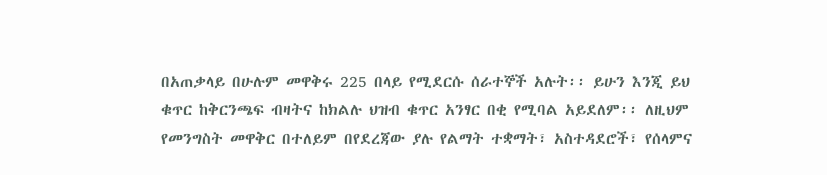በአጠቃላይ በሁሉም መዋቅሩ 225 በላይ የሚደርሱ ሰራተኞች አሉት፡፡ ይሁን እንጂ ይህ ቁጥር ከቅርንጫፍ ብዛትና ከክልሉ ህዝብ ቁጥር አንፃር በቂ የሚባል አይደለም፡፡ ለዚህም የመንግስት መዋቅር በተለይም በየደረጃው ያሉ የልማት ተቋማት፣ አስተዳደሮች፣ የሰላምና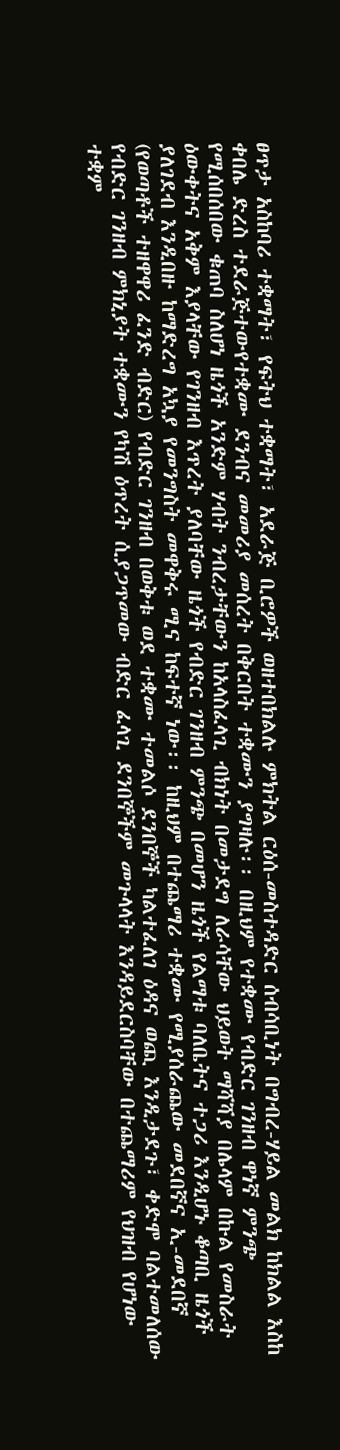ፀጥታ አስከባሪ ተቋማት፣ የፍትህ ተቋማት፣ አደራጅ ቢሮዎች ወዘተበክልሉ ምክትል ርዕሰ-መስተዳድር ሰብሳቢነት በግብረ-ሃይል መልክ ከክልል እስከ ቀበሌ ድረስ ተደራጅተውየተቋሙ ደንብና መመሪያ መሰረት በቅርበት ተቋሙን ያግዛሉ፡፡ በዚህም የተቋሙ የብድር ገንዘብ ዋነኛ ምንጭ የሚሰበሰበው ቁጠባ ስለሆነ ዜጎች አንድም ሃብት ንብረታቸውን ከአላስፈላጊ ብክነት በመታደግ ለራሳቸው ህይወት ማሻሻያ በሌላም በኩል የመስራት ዕውቀትና አቅም እያላቸው የገንዘብ እጥረት ያለባቸው ዜጎች የብድር ገንዘብ ምንጭ በመሆን ዜጎች የልማቱ ባለቤትና ተጋሪ እንዲሆኑ ቆጣቢ ዜጎች ያለገደብ እንዲበዙ ከማድረግ አኳያ የመንግስት መዋቅሩ ሚና ከፍተኛ ነው፡፡ ከዚህም በተጨማሪ ተቋሙ የሚያሰራጨው መደበኛና ኢ-መደበኛ (የወጣቶች ተዘዋዋሪ ፈንድ ብድር) የብድር ገንዘብ በወቅቱ ወደ ተቋሙ ተመልሶ ደንበኞች ካልተፈለገ ዕዳና ወጪ እንዲታደጉ፣ ቀድሞ ባልተመለሰው የብድር ገንዘብ ምክኒያት ተቋሙን የካሽ ዕጥረት ሲያጋጥመው ብድር ፈላጊ ደንበኞችም መጉላላት እንዳይደርስባቸው በተጨማሪም የህዝብ የሆነው ተቋም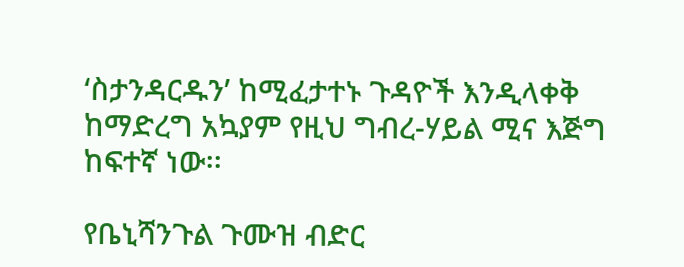‘ስታንዳርዱን’ ከሚፈታተኑ ጉዳዮች እንዲላቀቅ ከማድረግ አኳያም የዚህ ግብረ-ሃይል ሚና እጅግ ከፍተኛ ነው፡፡

የቤኒሻንጉል ጉሙዝ ብድር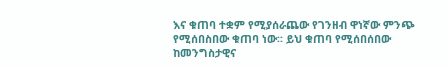እና ቁጠባ ተቋም የሚያሰራጨው የገንዘብ ዋነኛው ምንጭ የሚሰበስበው ቁጠባ ነው፡፡ ይህ ቁጠባ የሚሰበሰበው ከመንግስታዊና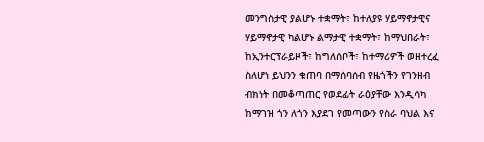መንግስታዊ ያልሆኑ ተቋማት፣ ከተለያዩ ሃይማኖታዊና ሃይማኖታዊ ካልሆኑ ልማታዊ ተቋማት፣ ከማህበራት፣ ከኢንተርፕራይዞች፣ ከግለሰቦች፣ ከተማሪዎች ወዘተረፈ ስለሆነ ይህንን ቁጠባ በማሰባሰብ የዜጎችን የገንዘብ ብክነት በመቆጣጠር የወደፊት ራዕያቸው እንዲሳካ ከማገዝ ጎን ለጎን እያደገ የመጣውን የስራ ባህል እና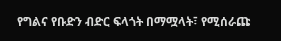የግልና የቡድን ብድር ፍላጎት በማሟላት፣ የሚሰራጩ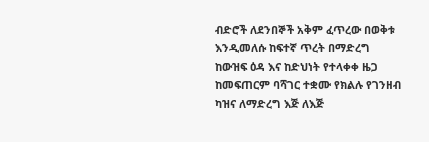ብድሮች ለደንበኞች አቅም ፈጥረው በወቅቱ እንዲመለሱ ከፍተኛ ጥረት በማድረግ ከውዝፍ ዕዳ እና ከድህነት የተላቀቀ ዜጋ ከመፍጠርም ባሻገር ተቋሙ የክልሉ የገንዘብ ካዝና ለማድረግ እጅ ለእጅ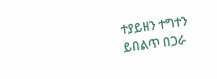ተያይዘን ተግተን ይበልጥ በጋራ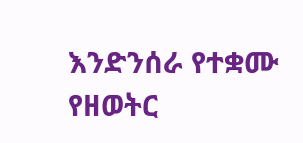እንድንሰራ የተቋሙ የዘወትር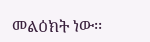መልዕክት ነው፡፡